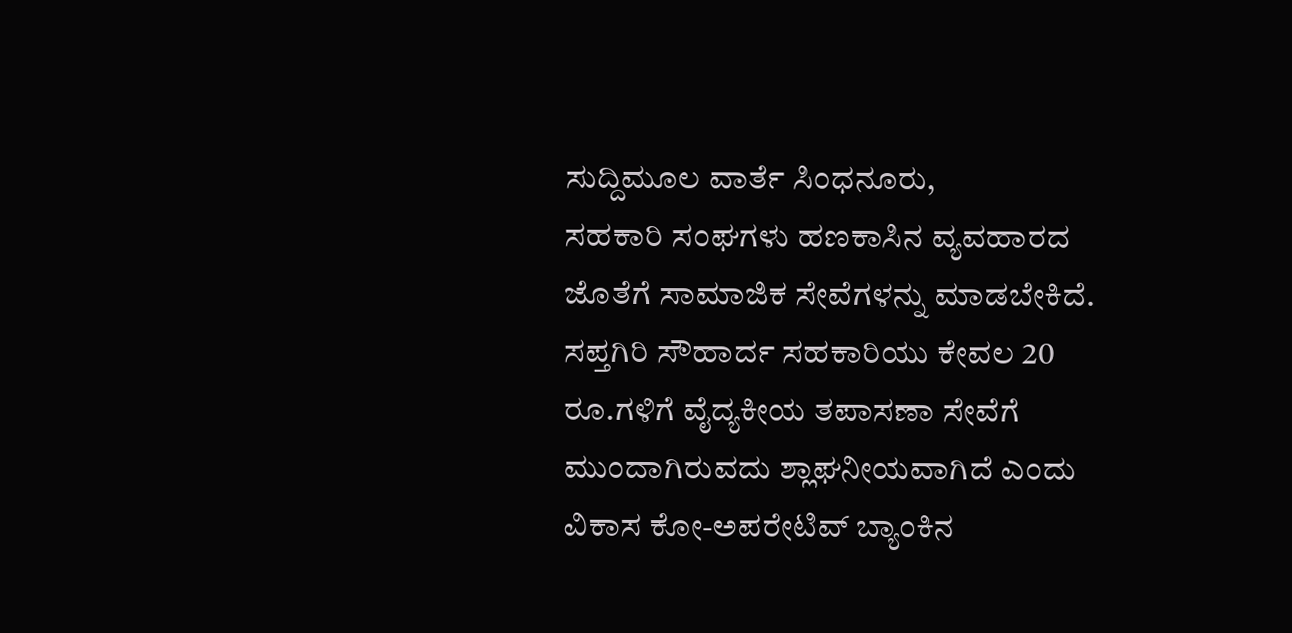ಸುದ್ದಿಮೂಲ ವಾರ್ತೆ ಸಿಂಧನೂರು,
ಸಹಕಾರಿ ಸಂಘಗಳು ಹಣಕಾಸಿನ ವ್ಯವಹಾರದ ಜೊತೆಗೆ ಸಾಮಾಜಿಕ ಸೇವೆಗಳನ್ನು ಮಾಡಬೇಕಿದೆ. ಸಪ್ತಗಿರಿ ಸೌಹಾರ್ದ ಸಹಕಾರಿಯು ಕೇವಲ 20 ರೂ.ಗಳಿಗೆ ವೈದ್ಯಕೀಯ ತಪಾಸಣಾ ಸೇವೆಗೆ ಮುಂದಾಗಿರುವದು ಶ್ಲಾಘನೀಯವಾಗಿದೆ ಎಂದು ವಿಕಾಸ ಕೋ-ಅಪರೇಟಿವ್ ಬ್ಯಾಂಕಿನ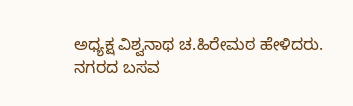ಅಧ್ಯಕ್ಷ ವಿಶ್ವನಾಥ ಚ.ಹಿರೇಮಠ ಹೇಳಿದರು.
ನಗರದ ಬಸವ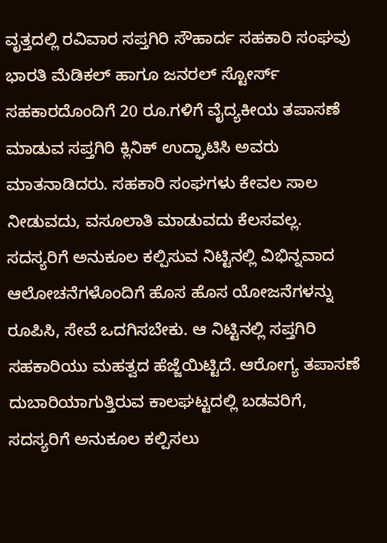ವೃತ್ತದಲ್ಲಿ ರವಿವಾರ ಸಪ್ತಗಿರಿ ಸೌಹಾರ್ದ ಸಹಕಾರಿ ಸಂಘವು ಭಾರತಿ ಮೆಡಿಕಲ್ ಹಾಗೂ ಜನರಲ್ ಸ್ಟೋರ್ಸ್ ಸಹಕಾರದೊಂದಿಗೆ 20 ರೂ.ಗಳಿಗೆ ವೈದ್ಯಕೀಯ ತಪಾಸಣೆ ಮಾಡುವ ಸಪ್ತಗಿರಿ ಕ್ಲಿನಿಕ್ ಉದ್ಘಾಟಿಸಿ ಅವರು ಮಾತನಾಡಿದರು. ಸಹಕಾರಿ ಸಂಘಗಳು ಕೇವಲ ಸಾಲ ನೀಡುವದು, ವಸೂಲಾತಿ ಮಾಡುವದು ಕೆಲಸವಲ್ಲ. ಸದಸ್ಯರಿಗೆ ಅನುಕೂಲ ಕಲ್ಪಿಸುವ ನಿಟ್ಟಿನಲ್ಲಿ ವಿಭಿನ್ನವಾದ ಆಲೋಚನೆಗಳೊಂದಿಗೆ ಹೊಸ ಹೊಸ ಯೋಜನೆಗಳನ್ನು ರೂಪಿಸಿ, ಸೇವೆ ಒದಗಿಸಬೇಕು. ಆ ನಿಟ್ಟಿನಲ್ಲಿ ಸಪ್ತಗಿರಿ ಸಹಕಾರಿಯು ಮಹತ್ವದ ಹೆಜ್ಜೆಯಿಟ್ಟಿದೆ. ಆರೋಗ್ಯ ತಪಾಸಣೆ ದುಬಾರಿಯಾಗುತ್ತಿರುವ ಕಾಲಘಟ್ಟದಲ್ಲಿ ಬಡವರಿಗೆ, ಸದಸ್ಯರಿಗೆ ಅನುಕೂಲ ಕಲ್ಪಿಸಲು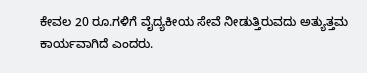ಕೇವಲ 20 ರೂ.ಗಳಿಗೆ ವೈದ್ಯಕೀಯ ಸೇವೆ ನೀಡುತ್ತಿರುವದು ಅತ್ಯುತ್ತಮ ಕಾರ್ಯವಾಗಿದೆ ಎಂದರು.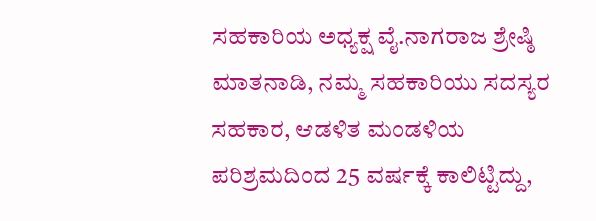ಸಹಕಾರಿಯ ಅಧ್ಯಕ್ಷ ವೈ.ನಾಗರಾಜ ಶ್ರೇಷ್ಠಿ ಮಾತನಾಡಿ, ನಮ್ಮ ಸಹಕಾರಿಯು ಸದಸ್ಯರ ಸಹಕಾರ, ಆಡಳಿತ ಮಂಡಳಿಯ ಪರಿಶ್ರಮದಿಂದ 25 ವರ್ಷಕ್ಕೆ ಕಾಲಿಟ್ಟಿದ್ದು,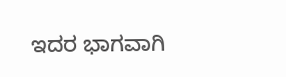ಇದರ ಭಾಗವಾಗಿ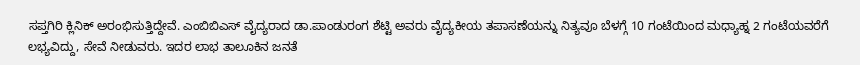ಸಪ್ತಗಿರಿ ಕ್ಲಿನಿಕ್ ಅರಂಭಿಸುತ್ತಿದ್ದೇವೆ. ಎಂಬಿಬಿಎಸ್ ವೈದ್ಯರಾದ ಡಾ.ಪಾಂಡುರಂಗ ಶೆಟ್ಟಿ ಅವರು ವೈದ್ಯಕೀಯ ತಪಾಸಣೆಯನ್ನು ನಿತ್ಯವೂ ಬೆಳಗ್ಗೆ 10 ಗಂಟೆಯಿಂದ ಮಧ್ಯಾಹ್ನ 2 ಗಂಟೆಯವರೆಗೆ ಲಭ್ಯವಿದ್ದು, ಸೇವೆ ನೀಡುವರು. ಇದರ ಲಾಭ ತಾಲೂಕಿನ ಜನತೆ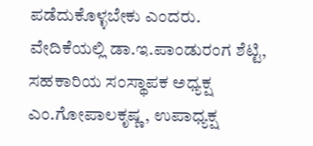ಪಡೆದುಕೊಳ್ಳಬೇಕು ಎಂದರು.
ವೇದಿಕೆಯಲ್ಲಿ ಡಾ.ಇ.ಪಾಂಡುರಂಗ ಶೆಟ್ಟಿ, ಸಹಕಾರಿಯ ಸಂಸ್ಥಾಪಕ ಅಧ್ಯಕ್ಷ ಎಂ.ಗೋಪಾಲಕೃಷ್ಣ, ಉಪಾಧ್ಯಕ್ಷ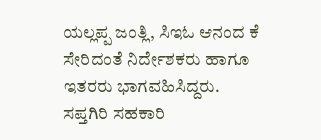ಯಲ್ಲಪ್ಪ ಜಂತ್ಲಿ, ಸಿಇಓ ಆನಂದ ಕೆ ಸೇರಿದಂತೆ ನಿರ್ದೇಶಕರು ಹಾಗೂ ಇತರರು ಭಾಗವಹಿಸಿದ್ದರು.
ಸಪ್ತಗಿರಿ ಸಹಕಾರಿ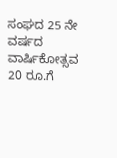ಸಂಘದ 25 ನೇ ವರ್ಷದ ವಾರ್ಷಿಕೋತ್ಸವ 20 ರೂ.ಗೆ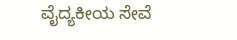ವೈದ್ಯಕೀಯ ಸೇವೆ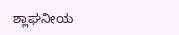ಶ್ಲಾಘನೀಯ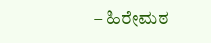– ಹಿರೇಮಠ